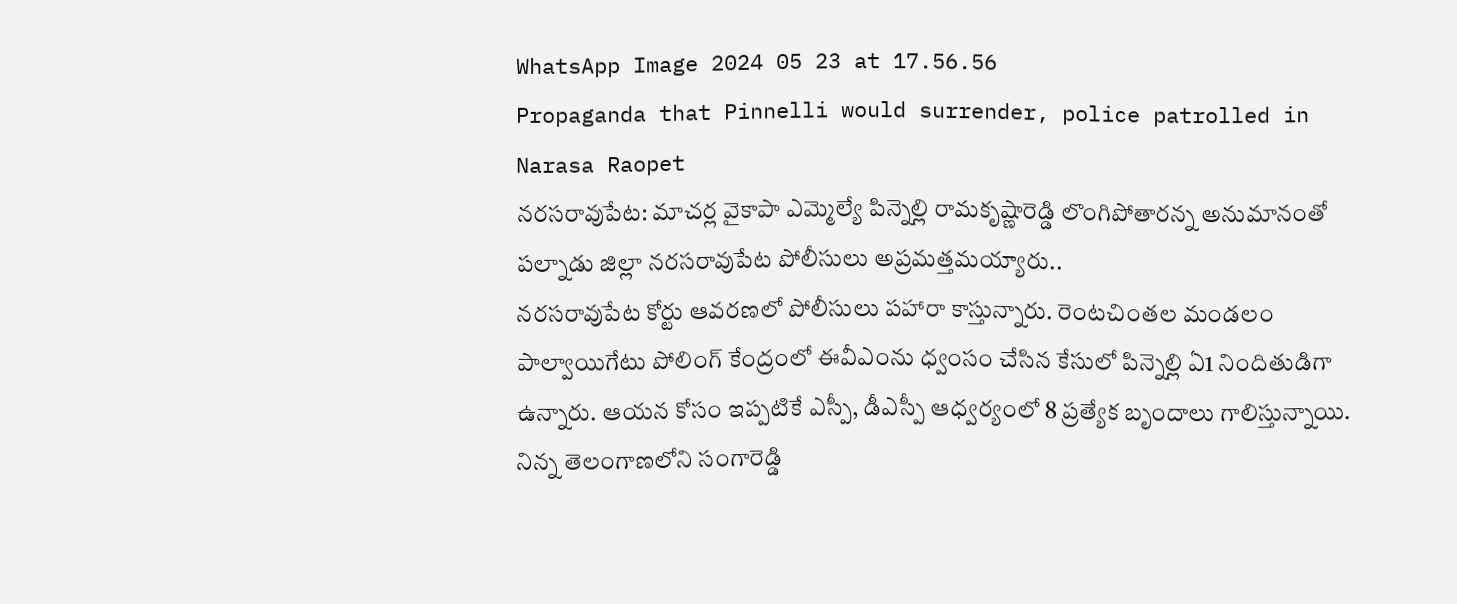WhatsApp Image 2024 05 23 at 17.56.56
Propaganda that Pinnelli would surrender, police patrolled in Narasa Raopet
నరసరావుపేట: మాచర్ల వైకాపా ఎమ్మెల్యే పిన్నెల్లి రామకృష్ణారెడ్డి లొంగిపోతారన్న అనుమానంతో పల్నాడు జిల్లా నరసరావుపేట పోలీసులు అప్రమత్తమయ్యారు..
నరసరావుపేట కోర్టు ఆవరణలో పోలీసులు పహారా కాస్తున్నారు. రెంటచింతల మండలం పాల్వాయిగేటు పోలింగ్ కేంద్రంలో ఈవీఎంను ధ్వంసం చేసిన కేసులో పిన్నెల్లి ఏ1 నిందితుడిగా ఉన్నారు. ఆయన కోసం ఇప్పటికే ఎస్పీ, డీఎస్పీ ఆధ్వర్యంలో 8 ప్రత్యేక బృందాలు గాలిస్తున్నాయి. నిన్న తెలంగాణలోని సంగారెడ్డి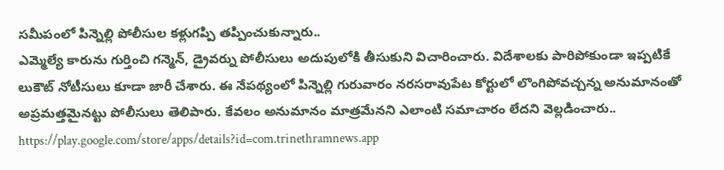సమీపంలో పిన్నెల్లి పోలీసుల కళ్లుగప్పి తప్పించుకున్నారు..
ఎమ్మెల్యే కారును గుర్తించి గన్మెన్, డ్రైవర్ను పోలీసులు అదుపులోకి తీసుకుని విచారించారు. విదేశాలకు పారిపోకుండా ఇప్పటికే లుకౌట్ నోటీసులు కూడా జారీ చేశారు. ఈ నేపథ్యంలో పిన్నెల్లి గురువారం నరసరావుపేట కోర్టులో లొంగిపోవచ్చన్న అనుమానంతో అప్రమత్తమైనట్టు పోలీసులు తెలిపారు. కేవలం అనుమానం మాత్రమేనని ఎలాంటి సమాచారం లేదని వెల్లడించారు..
https://play.google.com/store/apps/details?id=com.trinethramnews.app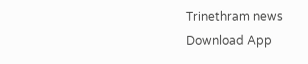Trinethram news
Download App